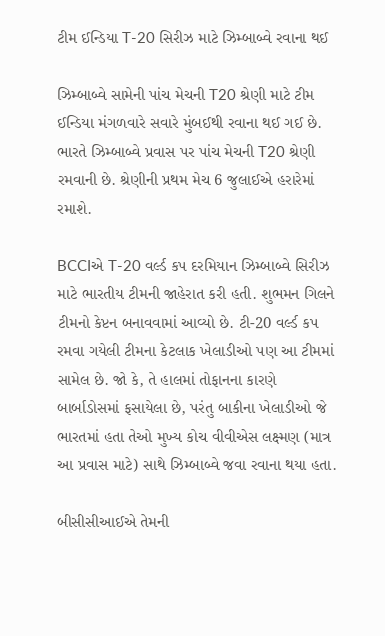ટીમ ઈન્ડિયા T-20 સિરીઝ માટે ઝિમ્બાબ્વે રવાના થઈ

ઝિમ્બાબ્વે સામેની પાંચ મેચની T20 શ્રેણી માટે ટીમ ઈન્ડિયા મંગળવારે સવારે મુંબઈથી રવાના થઈ ગઈ છે. ભારતે ઝિમ્બાબ્વે પ્રવાસ પર પાંચ મેચની T20 શ્રેણી રમવાની છે. શ્રેણીની પ્રથમ મેચ 6 જુલાઈએ હરારેમાં રમાશે.

BCCIએ T-20 વર્લ્ડ કપ દરમિયાન ઝિમ્બાબ્વે સિરીઝ માટે ભારતીય ટીમની જાહેરાત કરી હતી. શુભમન ગિલને ટીમનો કેપ્ટન બનાવવામાં આવ્યો છે. ટી-20 વર્લ્ડ કપ રમવા ગયેલી ટીમના કેટલાક ખેલાડીઓ પણ આ ટીમમાં સામેલ છે. જો કે, તે હાલમાં તોફાનના કારણે બાર્બાડોસમાં ફસાયેલા છે, પરંતુ બાકીના ખેલાડીઓ જે ભારતમાં હતા તેઓ મુખ્ય કોચ વીવીએસ લક્ષ્મણ (માત્ર આ પ્રવાસ માટે) સાથે ઝિમ્બાબ્વે જવા રવાના થયા હતા.

બીસીસીઆઈએ તેમની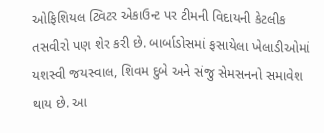ઓફિશિયલ ટ્વિટર એકાઉન્ટ પર ટીમની વિદાયની કેટલીક તસવીરો પણ શેર કરી છે. બાર્બાડોસમાં ફસાયેલા ખેલાડીઓમાં યશસ્વી જયસ્વાલ, શિવમ દુબે અને સંજુ સેમસનનો સમાવેશ થાય છે. આ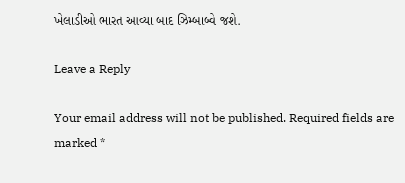ખેલાડીઓ ભારત આવ્યા બાદ ઝિમ્બાબ્વે જશે.

Leave a Reply

Your email address will not be published. Required fields are marked *